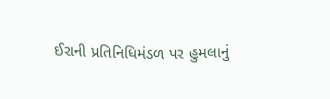ઈરાની પ્રતિનિધિમંડળ પર હુમલાનું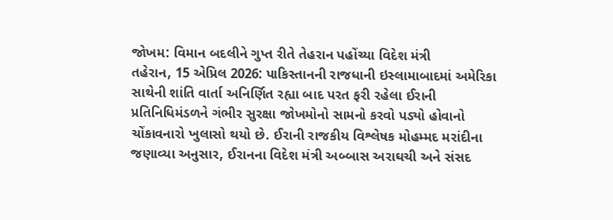જોખમ: વિમાન બદલીને ગુપ્ત રીતે તેહરાન પહોંચ્યા વિદેશ મંત્રી
તહેરાન, 15 એપ્રિલ 2026: પાકિસ્તાનની રાજધાની ઇસ્લામાબાદમાં અમેરિકા સાથેની શાંતિ વાર્તા અનિર્ણિત રહ્યા બાદ પરત ફરી રહેલા ઈરાની પ્રતિનિધિમંડળને ગંભીર સુરક્ષા જોખમોનો સામનો કરવો પડ્યો હોવાનો ચોંકાવનારો ખુલાસો થયો છે. ઈરાની રાજકીય વિશ્લેષક મોહમ્મદ મરાંદીના જણાવ્યા અનુસાર, ઈરાનના વિદેશ મંત્રી અબ્બાસ અરાઘચી અને સંસદ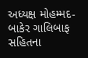અધ્યક્ષ મોહમ્મદ-બાકેર ગાલિબાફ સહિતના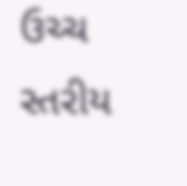ઉચ્ચ સ્તરીય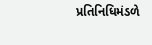પ્રતિનિધિમંડળે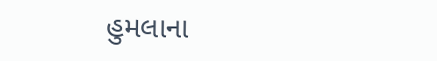હુમલાના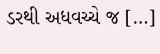ડરથી અધવચ્ચે જ […]